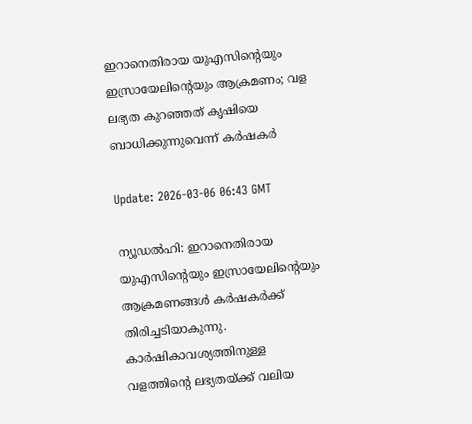ഇറാനെതിരായ യുഎസിന്റെയും ഇസ്രായേലിന്റെയും ആക്രമണം; വള ലഭ്യത കുറഞ്ഞത് കൃഷിയെ ബാധിക്കുന്നുവെന്ന് കര്‍ഷകര്‍

Update: 2026-03-06 06:43 GMT

ന്യൂഡല്‍ഹി: ഇറാനെതിരായ യുഎസിന്റെയും ഇസ്രായേലിന്റെയും ആക്രമണങ്ങള്‍ കര്‍ഷകര്‍ക്ക് തിരിച്ചടിയാകുന്നു. കാര്‍ഷികാവശ്യത്തിനുള്ള വളത്തിന്റെ ലഭ്യതയ്ക്ക് വലിയ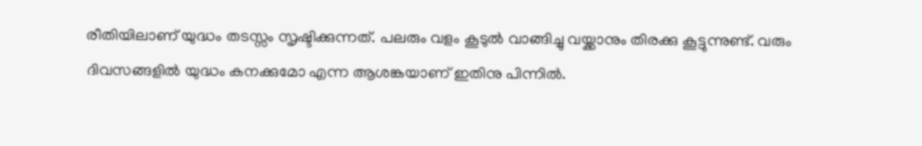രീതിയിലാണ് യുദ്ധം തടസ്സം സൃഷ്ടിക്കുന്നത്. പലരും വളം കൂടുല്‍ വാങ്ങിച്ചു വയ്ക്കാനും തിരക്കു കൂട്ടുന്നുണ്ട്. വരും ദിവസങ്ങളില്‍ യുദ്ധം കനക്കുമോ എന്ന ആശങ്കയാണ് ഇതിനു പിന്നില്‍.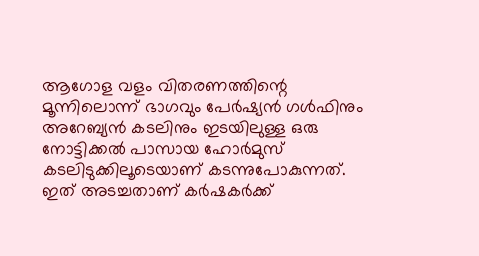ആഗോള വളം വിതരണത്തിന്റെ മൂന്നിലൊന്ന് ഭാഗവും പേര്‍ഷ്യന്‍ ഗള്‍ഫിനും അറേബ്യന്‍ കടലിനും ഇടയിലുള്ള ഒരു നോട്ടിക്കല്‍ പാസായ ഹോര്‍മുസ് കടലിടുക്കിലൂടെയാണ് കടന്നുപോകുന്നത്. ഇത് അടച്ചതാണ് കര്‍ഷകര്‍ക്ക്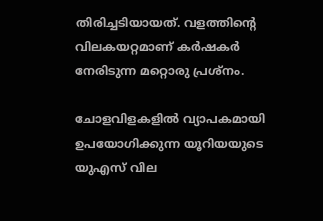തിരിച്ചടിയായത്. വളത്തിന്റെ വിലകയറ്റമാണ് കര്‍ഷകര്‍ നേരിടുന്ന മറ്റൊരു പ്രശ്‌നം.

ചോളവിളകളില്‍ വ്യാപകമായി ഉപയോഗിക്കുന്ന യൂറിയയുടെ യുഎസ് വില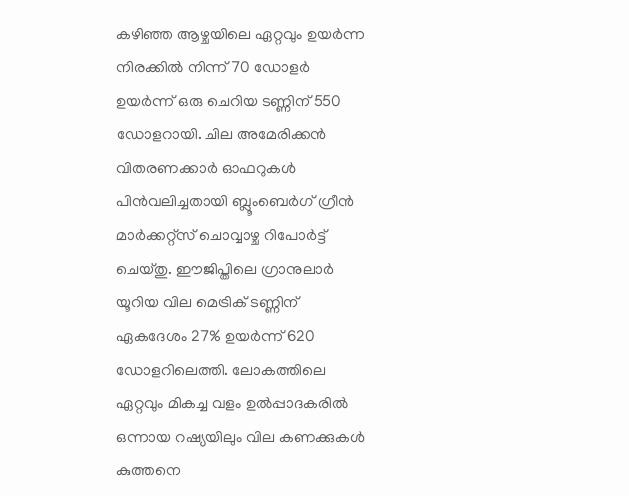കഴിഞ്ഞ ആഴ്ചയിലെ ഏറ്റവും ഉയര്‍ന്ന നിരക്കില്‍ നിന്ന് 70 ഡോളര്‍ ഉയര്‍ന്ന് ഒരു ചെറിയ ടണ്ണിന് 550 ഡോളറായി. ചില അമേരിക്കന്‍ വിതരണക്കാര്‍ ഓഫറുകള്‍ പിന്‍വലിച്ചതായി ബ്ലൂംബെര്‍ഗ് ഗ്രീന്‍ മാര്‍ക്കറ്റ്‌സ് ചൊവ്വാഴ്ച റിപോര്‍ട്ട് ചെയ്തു. ഈജിപ്തിലെ ഗ്രാനുലാര്‍ യൂറിയ വില മെട്രിക് ടണ്ണിന് ഏകദേശം 27% ഉയര്‍ന്ന് 620 ഡോളറിലെത്തി. ലോകത്തിലെ ഏറ്റവും മികച്ച വളം ഉല്‍പ്പാദകരില്‍ ഒന്നായ റഷ്യയിലും വില കണക്കുകള്‍ കുത്തനെ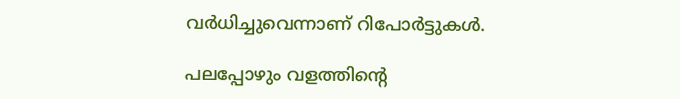വര്‍ധിച്ചുവെന്നാണ് റിപോര്‍ട്ടുകള്‍.

പലപ്പോഴും വളത്തിന്റെ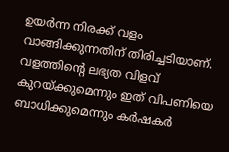ഉയര്‍ന്ന നിരക്ക് വളം വാങ്ങിക്കുന്നതിന് തിരിച്ചടിയാണ്. വളത്തിന്റെ ലഭ്യത വിളവ് കുറയ്ക്കുമെന്നും ഇത് വിപണിയെ ബാധിക്കുമെന്നും കര്‍ഷകര്‍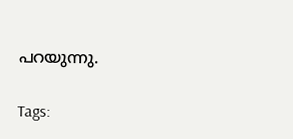പറയുന്നു.

Tags: